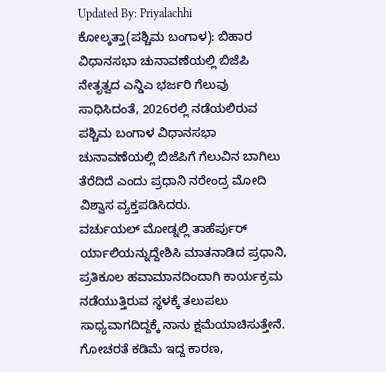Updated By: Priyalachhi
ಕೋಲ್ಕತ್ತಾ(ಪಶ್ಚಿಮ ಬಂಗಾಳ): ಬಿಹಾರ ವಿಧಾನಸಭಾ ಚುನಾವಣೆಯಲ್ಲಿ ಬಿಜೆಪಿ ನೇತೃತ್ವದ ಎನ್ಡಿಎ ಭರ್ಜರಿ ಗೆಲುವು ಸಾಧಿಸಿದಂತೆ, 2026ರಲ್ಲಿ ನಡೆಯಲಿರುವ ಪಶ್ಚಿಮ ಬಂಗಾಳ ವಿಧಾನಸಭಾ ಚುನಾವಣೆಯಲ್ಲಿ ಬಿಜೆಪಿಗೆ ಗೆಲುವಿನ ಬಾಗಿಲು ತೆರೆದಿದೆ ಎಂದು ಪ್ರಧಾನಿ ನರೇಂದ್ರ ಮೋದಿ ವಿಶ್ವಾಸ ವ್ಯಕ್ತಪಡಿಸಿದರು.
ವರ್ಚುಯಲ್ ಮೋಡ್ನಲ್ಲಿ ತಾಹೆರ್ಪುರ್ ರ್ಯಾಲಿಯನ್ನುದ್ದೇಶಿಸಿ ಮಾತನಾಡಿದ ಪ್ರಧಾನಿ, ಪ್ರತಿಕೂಲ ಹವಾಮಾನದಿಂದಾಗಿ ಕಾರ್ಯಕ್ರಮ ನಡೆಯುತ್ತಿರುವ ಸ್ಥಳಕ್ಕೆ ತಲುಪಲು ಸಾಧ್ಯವಾಗದಿದ್ದಕ್ಕೆ ನಾನು ಕ್ಷಮೆಯಾಚಿಸುತ್ತೇನೆ. ಗೋಚರತೆ ಕಡಿಮೆ ಇದ್ದ ಕಾರಣ,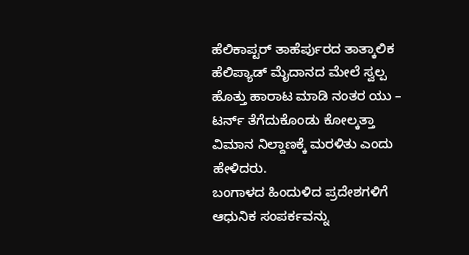ಹೆಲಿಕಾಪ್ಟರ್ ತಾಹೆರ್ಪುರದ ತಾತ್ಕಾಲಿಕ ಹೆಲಿಪ್ಯಾಡ್ ಮೈದಾನದ ಮೇಲೆ ಸ್ವಲ್ಪ ಹೊತ್ತು ಹಾರಾಟ ಮಾಡಿ ನಂತರ ಯು – ಟರ್ನ್ ತೆಗೆದುಕೊಂಡು ಕೋಲ್ಕತ್ತಾ ವಿಮಾನ ನಿಲ್ದಾಣಕ್ಕೆ ಮರಳಿತು ಎಂದು ಹೇಳಿದರು.
ಬಂಗಾಳದ ಹಿಂದುಳಿದ ಪ್ರದೇಶಗಳಿಗೆ ಆಧುನಿಕ ಸಂಪರ್ಕವನ್ನು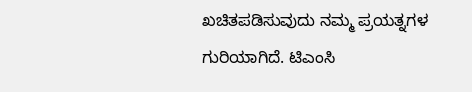ಖಚಿತಪಡಿಸುವುದು ನಮ್ಮ ಪ್ರಯತ್ನಗಳ ಗುರಿಯಾಗಿದೆ. ಟಿಎಂಸಿ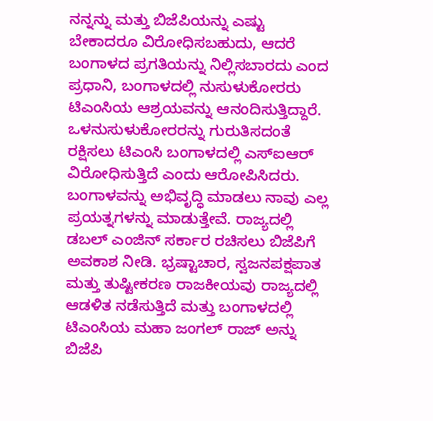ನನ್ನನ್ನು ಮತ್ತು ಬಿಜೆಪಿಯನ್ನು ಎಷ್ಟು ಬೇಕಾದರೂ ವಿರೋಧಿಸಬಹುದು, ಆದರೆ ಬಂಗಾಳದ ಪ್ರಗತಿಯನ್ನು ನಿಲ್ಲಿಸಬಾರದು ಎಂದ ಪ್ರಧಾನಿ, ಬಂಗಾಳದಲ್ಲಿ ನುಸುಳುಕೋರರು ಟಿಎಂಸಿಯ ಆಶ್ರಯವನ್ನು ಆನಂದಿಸುತ್ತಿದ್ದಾರೆ. ಒಳನುಸುಳುಕೋರರನ್ನು ಗುರುತಿಸದಂತೆ ರಕ್ಷಿಸಲು ಟಿಎಂಸಿ ಬಂಗಾಳದಲ್ಲಿ ಎಸ್ಐಆರ್ ವಿರೋಧಿಸುತ್ತಿದೆ ಎಂದು ಆರೋಪಿಸಿದರು.
ಬಂಗಾಳವನ್ನು ಅಭಿವೃದ್ಧಿ ಮಾಡಲು ನಾವು ಎಲ್ಲ ಪ್ರಯತ್ನಗಳನ್ನು ಮಾಡುತ್ತೇವೆ. ರಾಜ್ಯದಲ್ಲಿ ಡಬಲ್ ಎಂಜಿನ್ ಸರ್ಕಾರ ರಚಿಸಲು ಬಿಜೆಪಿಗೆ ಅವಕಾಶ ನೀಡಿ. ಭ್ರಷ್ಟಾಚಾರ, ಸ್ವಜನಪಕ್ಷಪಾತ ಮತ್ತು ತುಷ್ಟೀಕರಣ ರಾಜಕೀಯವು ರಾಜ್ಯದಲ್ಲಿ ಆಡಳಿತ ನಡೆಸುತ್ತಿದೆ ಮತ್ತು ಬಂಗಾಳದಲ್ಲಿ ಟಿಎಂಸಿಯ ಮಹಾ ಜಂಗಲ್ ರಾಜ್ ಅನ್ನು ಬಿಜೆಪಿ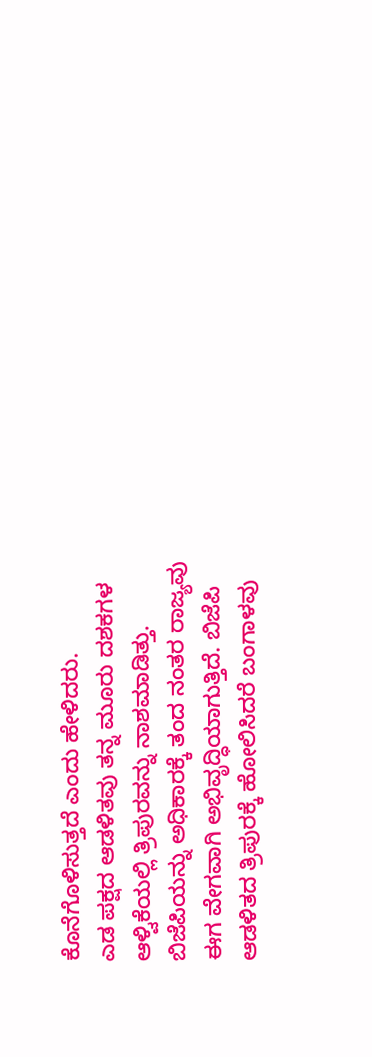ಕೊನೆಗೊಳಿಸುತ್ತದೆ ಎಂದು ಹೇಳಿದರು.
ಎಡ ಪಕ್ಷದ ಆಡಳಿತವು ತನ್ನ ಮೂರು ದಶಕಗಳ ಆಳ್ವಿಕೆಯಲ್ಲಿ ತ್ರಿಪುರವನ್ನು ನಾಶಮಾಡಿತ್ತು. ಬಿಜೆಪಿಯನ್ನು ಅಧಿಕಾರಕ್ಕೆ ತಂದ ನಂತರ ರಾಜ್ಯವು ಈಗ ವೇಗವಾಗಿ ಅಭಿವೃದ್ಧಿಯಾಗುತ್ತಿದೆ. ಬಿಜೆಪಿ ಆಡಳಿತದ ತ್ರಿಪುರಕ್ಕೆ ಹೋಲಿಸಿದರೆ ಬಂಗಾಳವು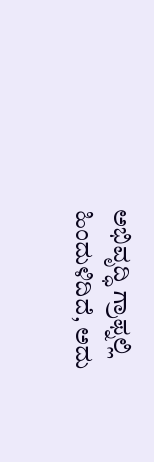ಅಭಿವೃದ್ಧಿ ಗ್ರಾಫ್ನಲ್ಲಿ ಹಿಂದುಳಿದಿದೆ, ಅದು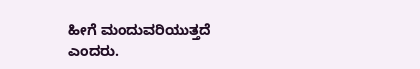ಹೀಗೆ ಮಂದುವರಿಯುತ್ತದೆ ಎಂದರು.